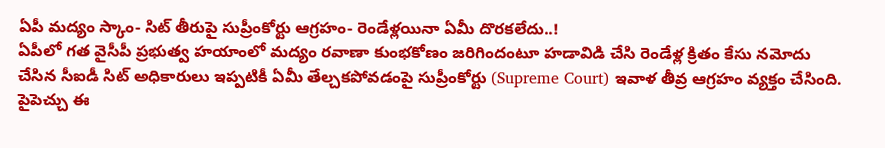ఏపీ మద్యం స్కాం- సిట్ తీరుపై సుప్రీంకోర్టు ఆగ్రహం- రెండేళ్లయినా ఏమీ దొరకలేదు..!
ఏపీలో గత వైసీపీ ప్రభుత్వ హయాంలో మద్యం రవాణా కుంభకోణం జరిగిందంటూ హడావిడి చేసి రెండేళ్ల క్రితం కేసు నమోదు చేసిన సీఐడీ సిట్ అధికారులు ఇప్పటికీ ఏమీ తేల్చకపోవడంపై సుప్రీంకోర్టు (Supreme Court) ఇవాళ తీవ్ర ఆగ్రహం వ్యక్తం చేసింది. పైపెచ్చు ఈ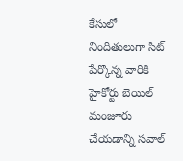కేసులో నిందితులుగా సిట్ పేర్కొన్న వారికి హైకోర్టు బెయిల్ మంజూరు చేయడాన్ని సవాల్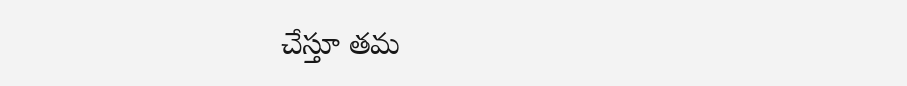చేస్తూ తమ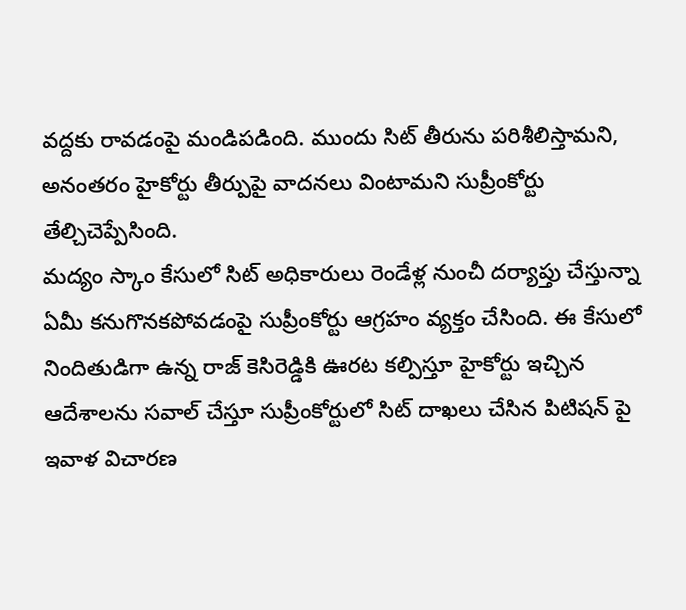వద్దకు రావడంపై మండిపడింది. ముందు సిట్ తీరును పరిశీలిస్తామని, అనంతరం హైకోర్టు తీర్పుపై వాదనలు వింటామని సుప్రీంకోర్టు తేల్చిచెప్పేసింది.
మద్యం స్కాం కేసులో సిట్ అధికారులు రెండేళ్ల నుంచీ దర్యాప్తు చేస్తున్నా ఏమీ కనుగొనకపోవడంపై సుప్రీంకోర్టు ఆగ్రహం వ్యక్తం చేసింది. ఈ కేసులో నిందితుడిగా ఉన్న రాజ్ కెసిరెడ్డికి ఊరట కల్పిస్తూ హైకోర్టు ఇచ్చిన ఆదేశాలను సవాల్ చేస్తూ సుప్రీంకోర్టులో సిట్ దాఖలు చేసిన పిటిషన్ పై ఇవాళ విచారణ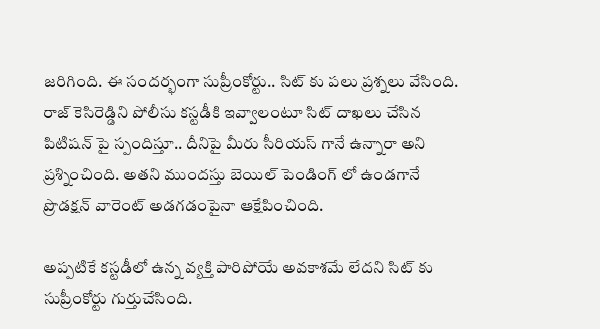జరిగింది. ఈ సందర్భంగా సుప్రీంకోర్టు.. సిట్ కు పలు ప్రశ్నలు వేసింది. రాజ్ కెసిరెడ్డిని పోలీసు కస్టడీకి ఇవ్వాలంటూ సిట్ దాఖలు చేసిన పిటిషన్ పై స్పందిస్తూ.. దీనిపై మీరు సీరియస్ గానే ఉన్నారా అని ప్రశ్నించింది. అతని ముందస్తు బెయిల్ పెండింగ్ లో ఉండగానే ప్రొడక్షన్ వారెంట్ అడగడంపైనా ఆక్షేపించింది.

అప్పటికే కస్టడీలో ఉన్న వ్యక్తి పారిపోయే అవకాశమే లేదని సిట్ కు సుప్రీంకోర్టు గుర్తుచేసింది.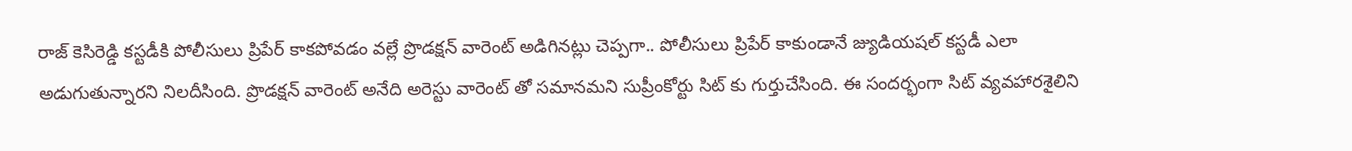రాజ్ కెసిరెడ్డి కస్టడీకి పోలీసులు ప్రిపేర్ కాకపోవడం వల్లే ప్రొడక్షన్ వారెంట్ అడిగినట్లు చెప్పగా.. పోలీసులు ప్రిపేర్ కాకుండానే జ్యుడియషల్ కస్టడీ ఎలా అడుగుతున్నారని నిలదీసింది. ప్రొడక్షన్ వారెంట్ అనేది అరెస్టు వారెంట్ తో సమానమని సుప్రీంకోర్టు సిట్ కు గుర్తుచేసింది. ఈ సందర్భంగా సిట్ వ్యవహారశైలిని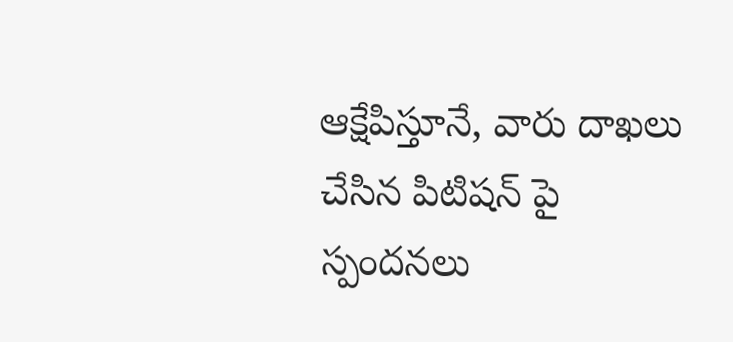ఆక్షేపిస్తూనే, వారు దాఖలు చేసిన పిటిషన్ పై స్పందనలు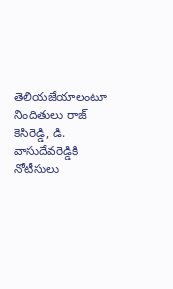తెలియజేయాలంటూ నిందితులు రాజ్ కెసిరెడ్డి, డి. వాసుదేవరెడ్డికి నోటీసులు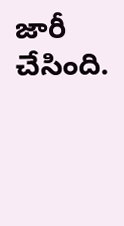జారీ చేసింది.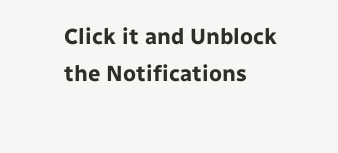Click it and Unblock the Notifications